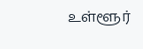உள்ளூர்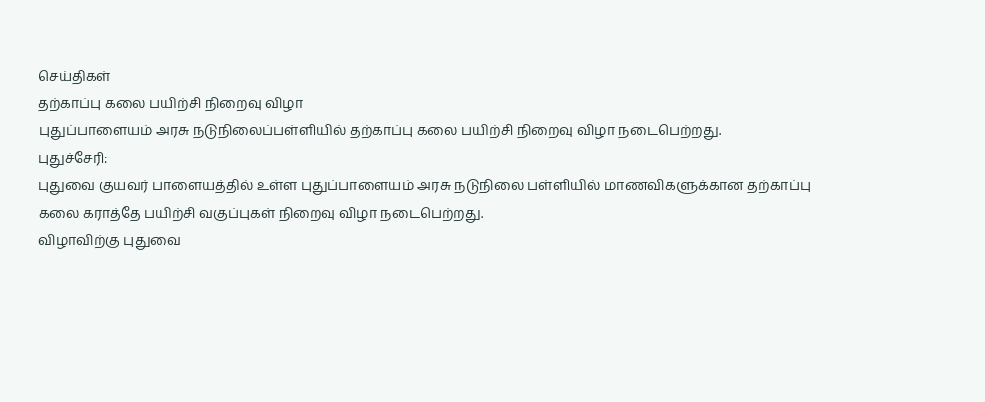செய்திகள்
தற்காப்பு கலை பயிற்சி நிறைவு விழா
புதுப்பாளையம் அரசு நடுநிலைப்பள்ளியில் தற்காப்பு கலை பயிற்சி நிறைவு விழா நடைபெற்றது.
புதுச்சேரி:
புதுவை குயவர் பாளையத்தில் உள்ள புதுப்பாளையம் அரசு நடுநிலை பள்ளியில் மாணவிகளுக்கான தற்காப்பு கலை கராத்தே பயிற்சி வகுப்புகள் நிறைவு விழா நடைபெற்றது.
விழாவிற்கு புதுவை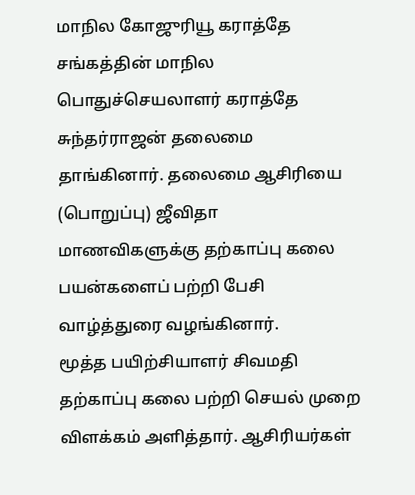மாநில கோஜுரியூ கராத்தே சங்கத்தின் மாநில பொதுச்செயலாளர் கராத்தே சுந்தர்ராஜன் தலைமை தாங்கினார். தலைமை ஆசிரியை (பொறுப்பு) ஜீவிதா மாணவிகளுக்கு தற்காப்பு கலை பயன்களைப் பற்றி பேசி வாழ்த்துரை வழங்கினார்.
மூத்த பயிற்சியாளர் சிவமதி தற்காப்பு கலை பற்றி செயல் முறை விளக்கம் அளித்தார். ஆசிரியர்கள்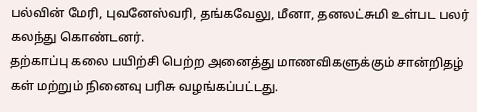பல்வின் மேரி, புவனேஸ்வரி, தங்கவேலு, மீனா, தனலட்சுமி உள்பட பலர் கலந்து கொண்டனர்.
தற்காப்பு கலை பயிற்சி பெற்ற அனைத்து மாணவிகளுக்கும் சான்றிதழ் கள் மற்றும் நினைவு பரிசு வழங்கப்பட்டது.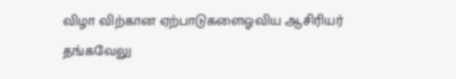விழா விற்கான ஏற்பாடுகளைஓவிய ஆசிரியர் தங்கவேலு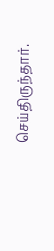செய்திருந்தார்.